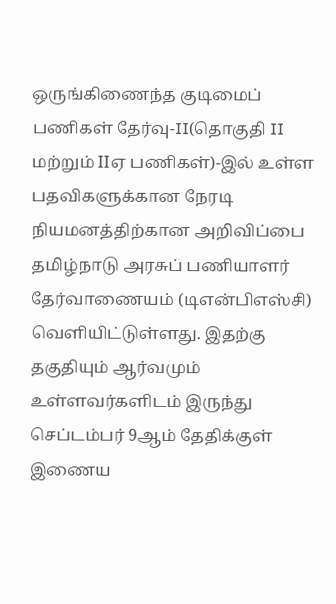ஒருங்கிணைந்த குடிமைப் பணிகள் தேர்வு-II(தொகுதி II மற்றும் IIஏ பணிகள்)-இல் உள்ள பதவிகளுக்கான நேரடி நியமனத்திற்கான அறிவிப்பை தமிழ்நாடு அரசுப் பணியாளர் தேர்வாணையம் (டிஎன்பிஎஸ்சி) வெளியிட்டுள்ளது. இதற்கு தகுதியும் ஆர்வமும் உள்ளவர்களிடம் இருந்து செப்டம்பர் 9ஆம் தேதிக்குள் இணைய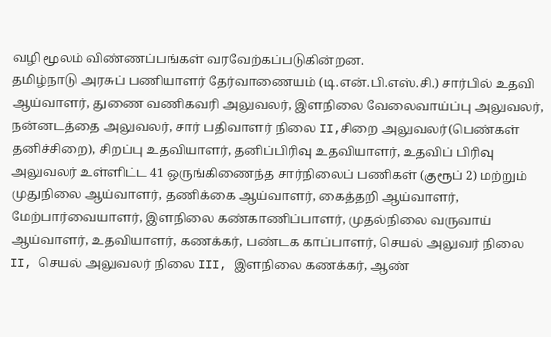வழி மூலம் விண்ணப்பங்கள் வரவேற்கப்படுகின்றன.
தமிழ்நாடு அரசுப் பணியாளர் தேர்வாணையம் (டி.என்.பி.எஸ்.சி.) சார்பில் உதவி ஆய்வாளர், துணை வணிகவரி அலுவலர், இளநிலை வேலைவாய்ப்பு அலுவலர், நன்னடத்தை அலுவலர், சார் பதிவாளர் நிலை II,சிறை அலுவலர்(பெண்கள் தனிச்சிறை), சிறப்பு உதவியாளர், தனிப்பிரிவு உதவியாளர், உதவிப் பிரிவு அலுவலர் உள்ளிட்ட 41 ஒருங்கிணைந்த சார்நிலைப் பணிகள் (குரூப் 2) மற்றும் முதுநிலை ஆய்வாளர், தணிக்கை ஆய்வாளர், கைத்தறி ஆய்வாளர், மேற்பார்வையாளர், இளநிலை கண்காணிப்பாளர், முதல்நிலை வருவாய் ஆய்வாளர், உதவியாளர், கணக்கர், பண்டக காப்பாளர், செயல் அலுவர் நிலை II, செயல் அலுவலர் நிலை III, இளநிலை கணக்கர், ஆண்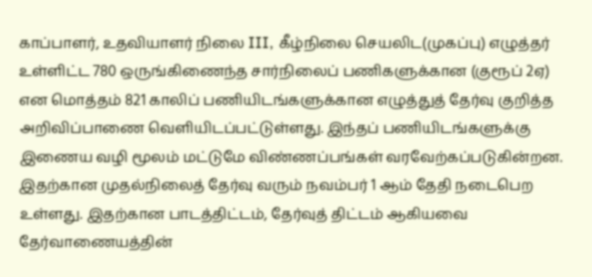காப்பாளர், உதவியாளர் நிலை III, கீழ்நிலை செயலிட(முகப்பு) எழுத்தர் உள்ளிட்ட 780 ஒருங்கிணைந்த சார்நிலைப் பணிகளுக்கான (குரூப் 2ஏ) என மொத்தம் 821 காலிப் பணியிடங்களுக்கான எழுத்துத் தேர்வு குறித்த அறிவிப்பாணை வெளியிடப்பட்டுள்ளது. இந்தப் பணியிடங்களுக்கு இணைய வழி மூலம் மட்டுமே விண்ணப்பங்கள் வரவேற்கப்படுகின்றன.
இதற்கான முதல்நிலைத் தேர்வு வரும் நவம்பர் 1 ஆம் தேதி நடைபெற உள்ளது. இதற்கான பாடத்திட்டம், தேர்வுத் திட்டம் ஆகியவை தேர்வாணையத்தின்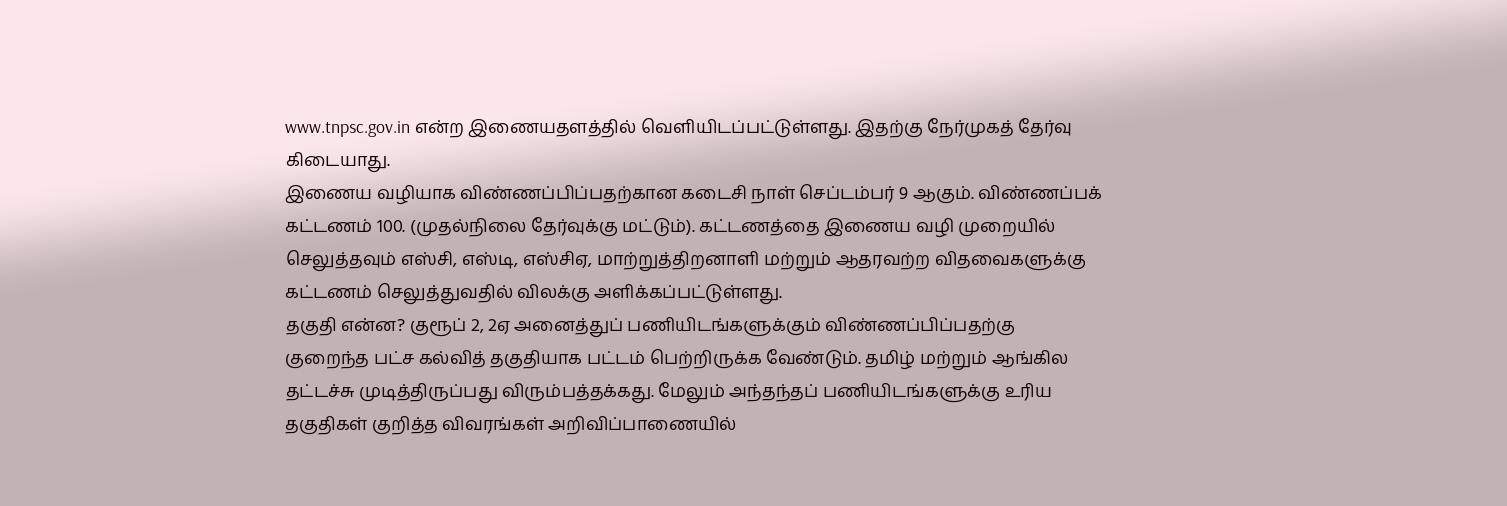www.tnpsc.gov.in என்ற இணையதளத்தில் வெளியிடப்பட்டுள்ளது. இதற்கு நேர்முகத் தேர்வு கிடையாது.
இணைய வழியாக விண்ணப்பிப்பதற்கான கடைசி நாள் செப்டம்பர் 9 ஆகும். விண்ணப்பக் கட்டணம் 100. (முதல்நிலை தேர்வுக்கு மட்டும்). கட்டணத்தை இணைய வழி முறையில் செலுத்தவும் எஸ்சி, எஸ்டி, எஸ்சிஏ, மாற்றுத்திறனாளி மற்றும் ஆதரவற்ற விதவைகளுக்கு கட்டணம் செலுத்துவதில் விலக்கு அளிக்கப்பட்டுள்ளது.
தகுதி என்ன? குரூப் 2, 2ஏ அனைத்துப் பணியிடங்களுக்கும் விண்ணப்பிப்பதற்கு குறைந்த பட்ச கல்வித் தகுதியாக பட்டம் பெற்றிருக்க வேண்டும். தமிழ் மற்றும் ஆங்கில தட்டச்சு முடித்திருப்பது விரும்பத்தக்கது. மேலும் அந்தந்தப் பணியிடங்களுக்கு உரிய தகுதிகள் குறித்த விவரங்கள் அறிவிப்பாணையில்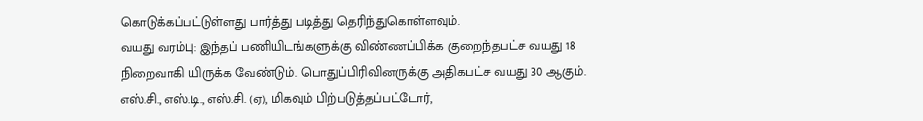கொடுக்கப்பட்டுள்ளது பார்த்து படித்து தெரிந்துகொள்ளவும்.
வயது வரம்பு: இந்தப் பணியிடங்களுக்கு விண்ணப்பிக்க குறைந்தபட்ச வயது 18 நிறைவாகி யிருக்க வேண்டும். பொதுப்பிரிவினருக்கு அதிகபட்ச வயது 30 ஆகும். எஸ்.சி., எஸ்.டி., எஸ்.சி. (ஏ), மிகவும் பிற்படுத்தப்பட்டோர்,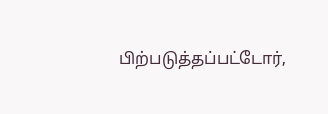பிற்படுத்தப்பட்டோர்,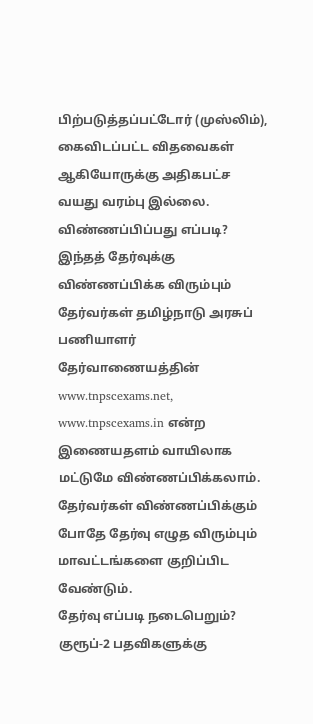பிற்படுத்தப்பட்டோர் (முஸ்லிம்), கைவிடப்பட்ட விதவைகள் ஆகியோருக்கு அதிகபட்ச வயது வரம்பு இல்லை.
விண்ணப்பிப்பது எப்படி? இந்தத் தேர்வுக்கு விண்ணப்பிக்க விரும்பும் தேர்வர்கள் தமிழ்நாடு அரசுப் பணியாளர் தேர்வாணையத்தின் www.tnpscexams.net, www.tnpscexams.in என்ற இணையதளம் வாயிலாக மட்டுமே விண்ணப்பிக்கலாம். தேர்வர்கள் விண்ணப்பிக்கும் போதே தேர்வு எழுத விரும்பும் மாவட்டங்களை குறிப்பிட வேண்டும்.
தேர்வு எப்படி நடைபெறும்? குரூப்-2 பதவிகளுக்கு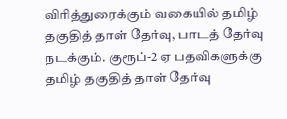விரித்துரைக்கும் வகையில் தமிழ் தகுதித் தாள் தேர்வு, பாடத் தேர்வு நடக்கும். குரூப்-2 ஏ பதவிகளுக்கு தமிழ் தகுதித் தாள் தேர்வு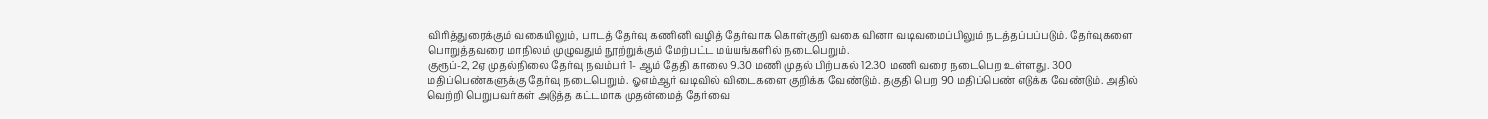விரித்துரைக்கும் வகையிலும், பாடத் தேர்வு கணினி வழித் தேர்வாக கொள்குறி வகை வினா வடிவமைப்பிலும் நடத்தப்பப்படும். தேர்வுகளை பொறுத்தவரை மாநிலம் முழுவதும் நூற்றுக்கும் மேற்பட்ட மய்யங்களில் நடைபெறும்.
குரூப்-2, 2ஏ முதல்நிலை தேர்வு நவம்பர் 1- ஆம் தேதி காலை 9.30 மணி முதல் பிற்பகல் 12.30 மணி வரை நடைபெற உள்ளது. 300 மதிப்பெண்களுக்கு தேர்வு நடைபெறும். ஓஎம்ஆர் வடிவில் விடைகளை குறிக்க வேண்டும். தகுதி பெற 90 மதிப்பெண் எடுக்க வேண்டும். அதில் வெற்றி பெறுபவர்கள் அடுத்த கட்டமாக முதன்மைத் தேர்வை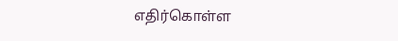எதிர்கொள்ள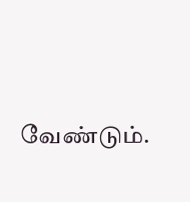வேண்டும்.